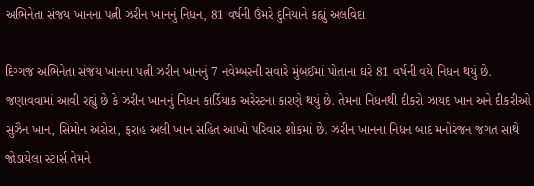અભિનેતા સંજય ખાનના પત્ની ઝરીન ખાનનું નિધન, 81 વર્ષની ઉંમરે દુનિયાને કહ્યું અલવિદા

દિગ્ગજ અભિનેતા સંજય ખાનના પત્ની ઝરીન ખાનનું 7 નવેમ્બરની સવારે મુંબઈમાં પોતાના ઘરે 81 વર્ષની વયે નિધન થયું છે. જણાવવામાં આવી રહ્યું છે કે ઝરીન ખાનનું નિધન કાર્ડિયાક અરેસ્ટના કારણે થયું છે. તેમના નિધનથી દીકરો ઝાયદ ખાન અને દીકરીઓ સુઝૈન ખાન, સિમોન અરોરા, ફરાહ અલી ખાન સહિત આખો પરિવાર શોકમાં છે. ઝરીન ખાનના નિધન બાદ મનોરંજન જગત સાથે જોડાયેલા સ્ટાર્સ તેમને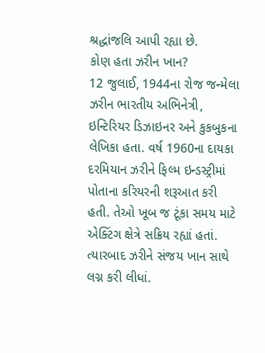શ્રદ્ધાંજલિ આપી રહ્યા છે.
કોણ હતા ઝરીન ખાન?
12 જુલાઈ, 1944ના રોજ જન્મેલા ઝરીન ભારતીય અભિનેત્રી, ઇન્ટિરિયર ડિઝાઇનર અને કુકબુકના લેખિકા હતા. વર્ષ 1960ના દાયકા દરમિયાન ઝરીને ફિલ્મ ઇન્ડસ્ટ્રીમાં પોતાના કરિયરની શરૂઆત કરી હતી. તેઓ ખૂબ જ ટૂંકા સમય માટે એક્ટિંગ ક્ષેત્રે સક્રિય રહ્યાં હતાં. ત્યારબાદ ઝરીને સંજય ખાન સાથે લગ્ન કરી લીધાં.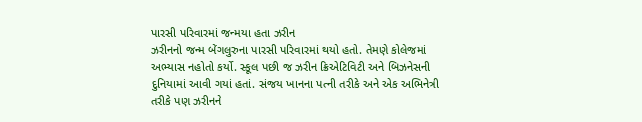પારસી પરિવારમાં જન્મયા હતા ઝરીન
ઝરીનનો જન્મ બેંગલુરુના પારસી પરિવારમાં થયો હતો. તેમણે કોલેજમાં અભ્યાસ નહોતો કર્યો. સ્કૂલ પછી જ ઝરીન ક્રિએટિવિટી અને બિઝનેસની દુનિયામાં આવી ગયાં હતાં. સંજય ખાનના પત્ની તરીકે અને એક અભિનેત્રી તરીકે પણ ઝરીનને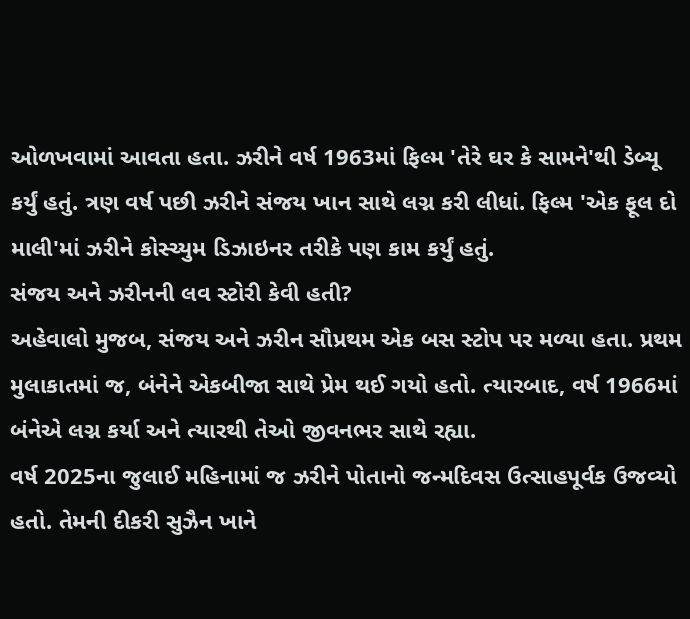ઓળખવામાં આવતા હતા. ઝરીને વર્ષ 1963માં ફિલ્મ 'તેરે ઘર કે સામને'થી ડેબ્યૂ કર્યું હતું. ત્રણ વર્ષ પછી ઝરીને સંજય ખાન સાથે લગ્ન કરી લીધાં. ફિલ્મ 'એક ફૂલ દો માલી'માં ઝરીને કોસ્ચ્યુમ ડિઝાઇનર તરીકે પણ કામ કર્યું હતું.
સંજય અને ઝરીનની લવ સ્ટોરી કેવી હતી?
અહેવાલો મુજબ, સંજય અને ઝરીન સૌપ્રથમ એક બસ સ્ટોપ પર મળ્યા હતા. પ્રથમ મુલાકાતમાં જ, બંનેને એકબીજા સાથે પ્રેમ થઈ ગયો હતો. ત્યારબાદ, વર્ષ 1966માં બંનેએ લગ્ન કર્યા અને ત્યારથી તેઓ જીવનભર સાથે રહ્યા.
વર્ષ 2025ના જુલાઈ મહિનામાં જ ઝરીને પોતાનો જન્મદિવસ ઉત્સાહપૂર્વક ઉજવ્યો હતો. તેમની દીકરી સુઝૈન ખાને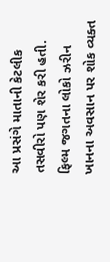આ પ્રસંગે માતાની કેટલીક તસવીરો પણ શેર કરી હતી.
ફિલ્મ જગતના લોકો ઝરીન ખાનના અવસાન પર શોક વ્યક્ત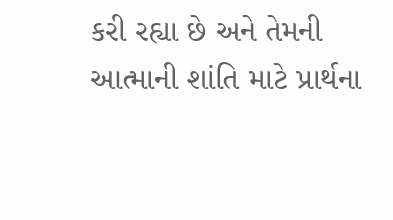કરી રહ્યા છે અને તેમની આત્માની શાંતિ માટે પ્રાર્થના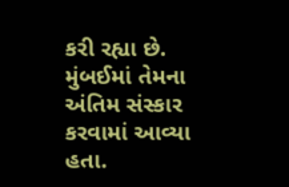કરી રહ્યા છે. મુંબઈમાં તેમના અંતિમ સંસ્કાર કરવામાં આવ્યા હતા.